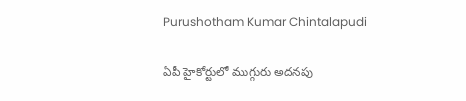Purushotham Kumar Chintalapudi

ఏపీ హైకోర్టులో ముగ్గురు అదనపు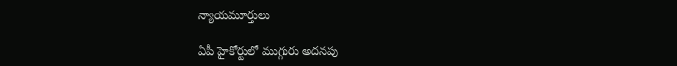న్యాయమూర్తులు

ఏపీ హైకోర్టులో ముగ్గురు అదనపు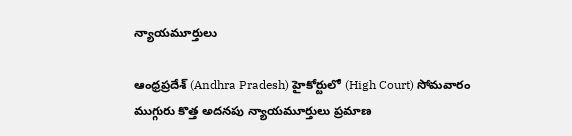న్యాయమూర్తులు

ఆంధ్రప్రదేశ్ (Andhra Pradesh) హైకోర్టులో (High Court) సోమవారం ముగ్గురు కొత్త అదనపు న్యాయమూర్తులు ప్రమాణ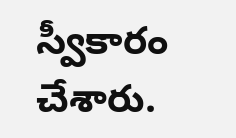స్వీకారం చేశారు.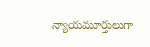న్యాయమూర్తులుగా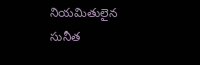నియమితులైన సునీత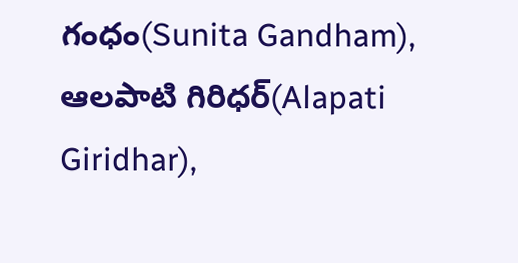గంధం(Sunita Gandham), ఆలపాటి గిరిధర్(Alapati Giridhar),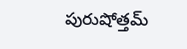పురుషోత్తమ్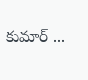కుమార్ ...